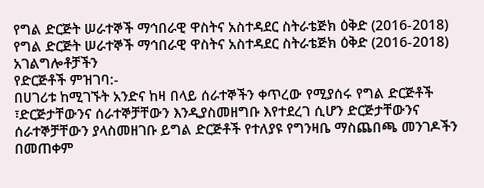የግል ድርጅት ሠራተኞች ማኅበራዊ ዋስትና አስተዳደር ስትራቴጅክ ዕቅድ (2016-2018)
የግል ድርጅት ሠራተኞች ማኅበራዊ ዋስትና አስተዳደር ስትራቴጅክ ዕቅድ (2016-2018)
አገልግሎቶቻችን
የድርጅቶች ምዝገባ:-
በሀገሪቱ ከሚገኙት አንድና ከዛ በላይ ሰራተኞችን ቀጥረው የሚያሰሩ የግል ድርጅቶች ፣ድርጅታቸውንና ሰራተኞቻቸውን እንዲያስመዘግቡ እየተደረገ ሲሆን ድርጅታቸውንና ሰራተኞቻቸውን ያላስመዘገቡ ይግል ድርጅቶች የተለያዩ የግንዛቤ ማስጨበጫ መንገዶችን በመጠቀም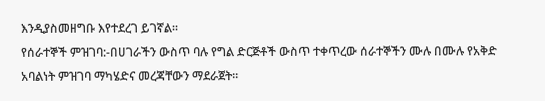እንዲያስመዘግቡ እየተደረገ ይገኛል።
የሰራተኞች ምዝገባ:-በሀገራችን ውስጥ ባሉ የግል ድርጅቶች ውስጥ ተቀጥረው ሰራተኞችን ሙሉ በሙሉ የአቅድ አባልነት ምዝገባ ማካሄድና መረጃቸውን ማደራጀት።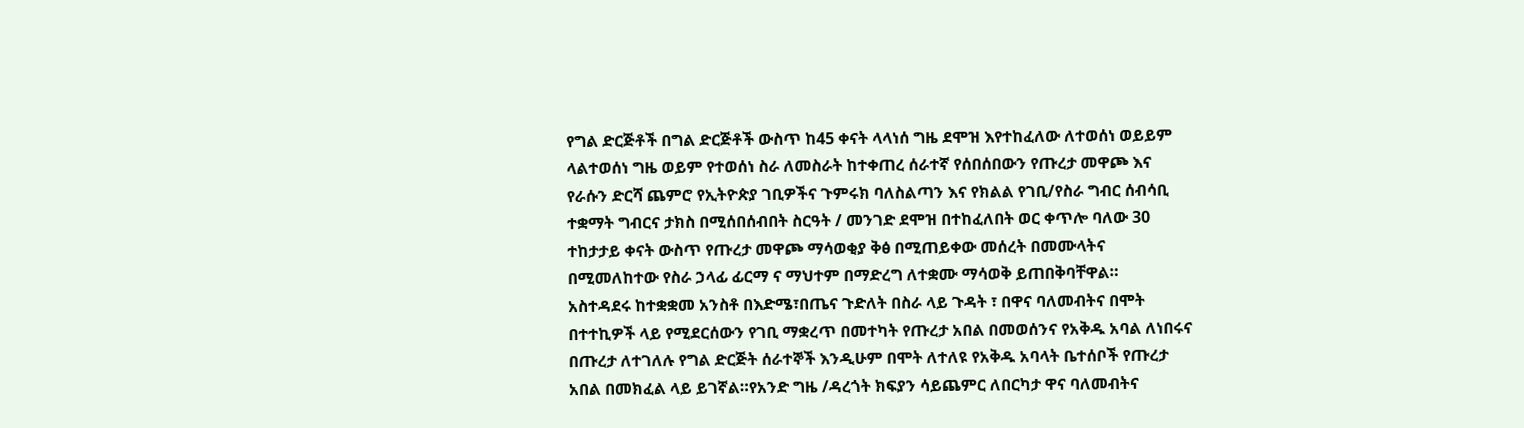የግል ድርጅቶች በግል ድርጅቶች ውስጥ ከ45 ቀናት ላላነሰ ግዜ ደሞዝ እየተከፈለው ለተወሰነ ወይይም ላልተወሰነ ግዜ ወይም የተወሰነ ስራ ለመስራት ከተቀጠረ ሰራተኛ የሰበሰበውን የጡረታ መዋጮ እና የራሱን ድርሻ ጨምሮ የኢትዮጵያ ገቢዎችና ጉምሩክ ባለስልጣን እና የክልል የገቢ/የስራ ግብር ሰብሳቢ ተቋማት ግብርና ታክስ በሚሰበሰብበት ስርዓት / መንገድ ደሞዝ በተከፈለበት ወር ቀጥሎ ባለው 30 ተከታታይ ቀናት ውስጥ የጡረታ መዋጮ ማሳወቂያ ቅፅ በሚጠይቀው መሰረት በመሙላትና በሚመለከተው የስራ ኃላፊ ፊርማ ና ማህተም በማድረግ ለተቋሙ ማሳወቅ ይጠበቅባቸዋል።
አስተዳደሩ ከተቋቋመ አንስቶ በእድሜ፣በጤና ጉድለት በስራ ላይ ጉዳት ፣ በዋና ባለመብትና በሞት በተተኪዎች ላይ የሚደርሰውን የገቢ ማቋረጥ በመተካት የጡረታ አበል በመወሰንና የአቅዱ አባል ለነበሩና በጡረታ ለተገለሉ የግል ድርጅት ሰራተኞች እንዲሁም በሞት ለተለዩ የአቅዱ አባላት ቤተሰቦች የጡረታ አበል በመክፈል ላይ ይገኛል።የአንድ ግዜ /ዳረጎት ክፍያን ሳይጨምር ለበርካታ ዋና ባለመብትና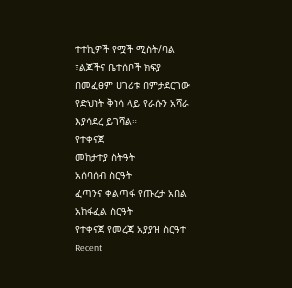ተተኪዎች የሟች ሚስት/ባል ፣ልጆችና ቤተሰቦች ክፍያ በመፈፀም ሀገሪቱ በምታደርገው የድህነት ቅነሳ ላይ የራሱን አሻራ እያሳደረ ይገሻል።
የተቀናጀ
መከታተያ ስትዓት
አሰባሰብ ስርዓት
ፈጣንና ቀልጣፋ የጡረታ አበል አከፋፈል ስርዓት
የተቀናጀ የመረጃ አያያዝ ስርዓተ
Recent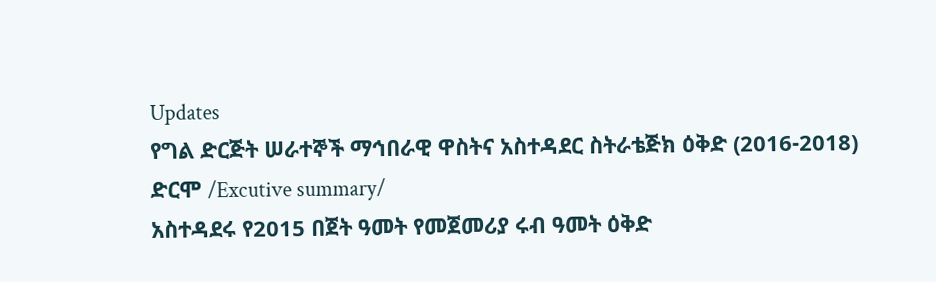Updates
የግል ድርጅት ሠራተኞች ማኅበራዊ ዋስትና አስተዳደር ስትራቴጅክ ዕቅድ (2016-2018)
ድርሞ /Excutive summary/
አስተዳደሩ የ2015 በጀት ዓመት የመጀመሪያ ሩብ ዓመት ዕቅድ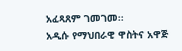አፈጻጸም ገመገመ፡፡
አዲሱ የማህበራዊ ዋስትና አዋጅ